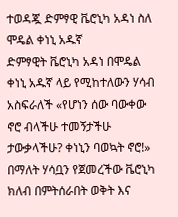ተወዳጇ ድምፃዊ ቬሮኒካ አዳነ ስለ ሞዴል ቀነኒ አዱኛ
ድምፃዊት ቬሮኒካ አዳነ በሞዴል ቀነኒ አዱኛ ላይ የሚከተለውን ሃሳብ አስፍራለች «የሆነን ሰው ባውቀው ኖሮ ብላችሁ ተመኝታችሁ ታውቃላችሁ? ቀነኒን ባወኳት ኖሮ!» በማለት ሃሳቧን የጀመረችው ቬሮኒካ ክለብ በምትሰራበት ወቅት እና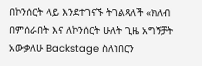በኮንሰርት ላይ እንደተገናኙ ትገልጻለች «ክለብ በምሰራበት እና ለኮንሰርት ሁለት ጊዜ አግኝቻት አውቃለሁ Backstage ስለነበርን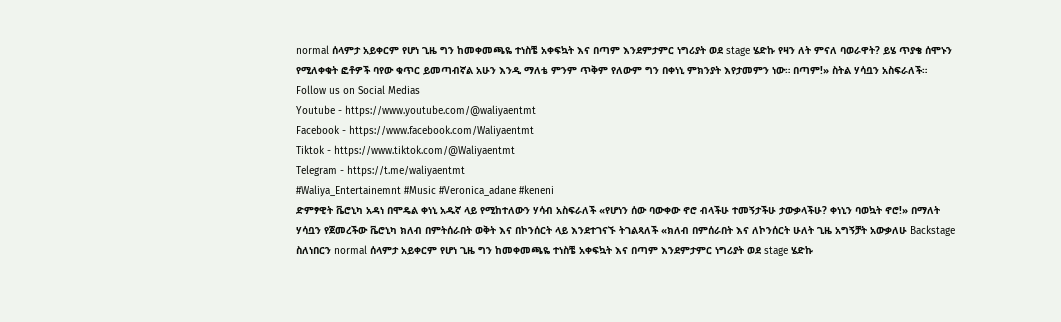normal ሰላምታ አይቀርም የሆነ ጊዜ ግን ከመቀመጫዬ ተነስቼ አቀፍኳት እና በጣም እንደምታምር ነግሪያት ወደ stage ሄድኩ የዛን ለት ምናለ ባወራዋት? ይሄ ጥያቄ ሰሞኑን የሚለቀቁት ፎቶዎች ባየው ቁጥር ይመጣብኛል አሁን እንዲ ማለቴ ምንም ጥቅም የለውም ግን በቀነኒ ምክንያት እየታመምን ነው። በጣም!» ስትል ሃሳቧን አስፍራለች።
Follow us on Social Medias
Youtube - https://www.youtube.com/@waliyaentmt
Facebook - https://www.facebook.com/Waliyaentmt
Tiktok - https://www.tiktok.com/@Waliyaentmt
Telegram - https://t.me/waliyaentmt
#Waliya_Entertainemnt #Music #Veronica_adane #keneni
ድምፃዊት ቬሮኒካ አዳነ በሞዴል ቀነኒ አዱኛ ላይ የሚከተለውን ሃሳብ አስፍራለች «የሆነን ሰው ባውቀው ኖሮ ብላችሁ ተመኝታችሁ ታውቃላችሁ? ቀነኒን ባወኳት ኖሮ!» በማለት ሃሳቧን የጀመረችው ቬሮኒካ ክለብ በምትሰራበት ወቅት እና በኮንሰርት ላይ እንደተገናኙ ትገልጻለች «ክለብ በምሰራበት እና ለኮንሰርት ሁለት ጊዜ አግኝቻት አውቃለሁ Backstage ስለነበርን normal ሰላምታ አይቀርም የሆነ ጊዜ ግን ከመቀመጫዬ ተነስቼ አቀፍኳት እና በጣም እንደምታምር ነግሪያት ወደ stage ሄድኩ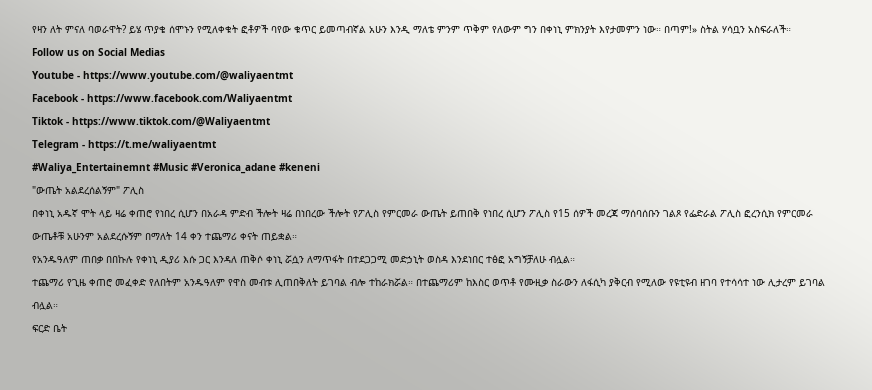የዛን ለት ምናለ ባወራዋት? ይሄ ጥያቄ ሰሞኑን የሚለቀቁት ፎቶዎች ባየው ቁጥር ይመጣብኛል አሁን እንዲ ማለቴ ምንም ጥቅም የለውም ግን በቀነኒ ምክንያት እየታመምን ነው። በጣም!» ስትል ሃሳቧን አስፍራለች።
Follow us on Social Medias
Youtube - https://www.youtube.com/@waliyaentmt
Facebook - https://www.facebook.com/Waliyaentmt
Tiktok - https://www.tiktok.com/@Waliyaentmt
Telegram - https://t.me/waliyaentmt
#Waliya_Entertainemnt #Music #Veronica_adane #keneni
"ውጤት አልደረሰልኝም" ፖሊስ
በቀነኒ አዱኛ ሞት ላይ ዛሬ ቀጠሮ የነበረ ሲሆን በአራዳ ምድብ ችሎት ዛሬ በነበረው ችሎት የፖሊስ የምርመራ ውጤት ይጠበቅ የነበረ ሲሆን ፖሊስ የ15 ሰዎች መረጃ ማሰባሰቡን ገልጾ የፌድራል ፖሊስ ፎረንሲክ የምርመራ ውጤቶቹ አሁንም አልደረሱኝም በማለት 14 ቀን ተጨማሪ ቀናት ጠይቋል።
የአንዱዓለም ጠበቃ በበኩሉ የቀነኒ ዲያሪ እሱ ጋር እንዳለ ጠቅሶ ቀነኒ ሯሷን ለማጥፋት በተደጋጋሚ መድኃኒት ወስዳ እንደነበር ተፅፎ አግኝቻለሁ ብሏል።
ተጨማሪ የጊዜ ቀጠሮ መፈቀድ የለበትም አንዱዓለም የዋስ መብቱ ሊጠበቅለት ይገባል ብሎ ተከራክሯል። በተጨማሪም ከእስር ወጥቶ የሙዚቃ ስራውን ለፋሲካ ያቅርብ የሚለው የዩቲዩብ ዘገባ የተሳሳተ ነው ሊታረም ይገባል ብሏል።
ፍርድ ቤት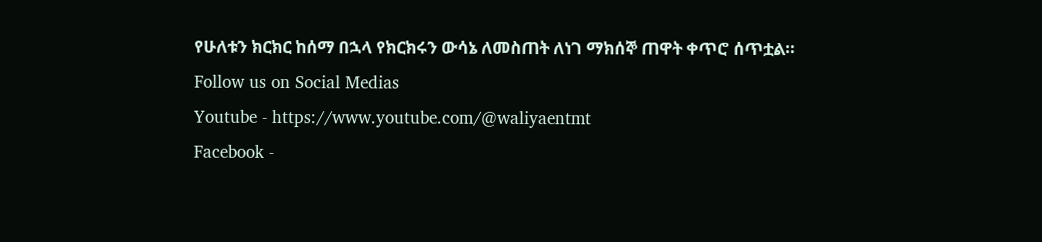የሁለቱን ክርክር ከሰማ በኋላ የክርክሩን ውሳኔ ለመስጠት ለነገ ማክሰኞ ጠዋት ቀጥሮ ሰጥቷል።
Follow us on Social Medias
Youtube - https://www.youtube.com/@waliyaentmt
Facebook -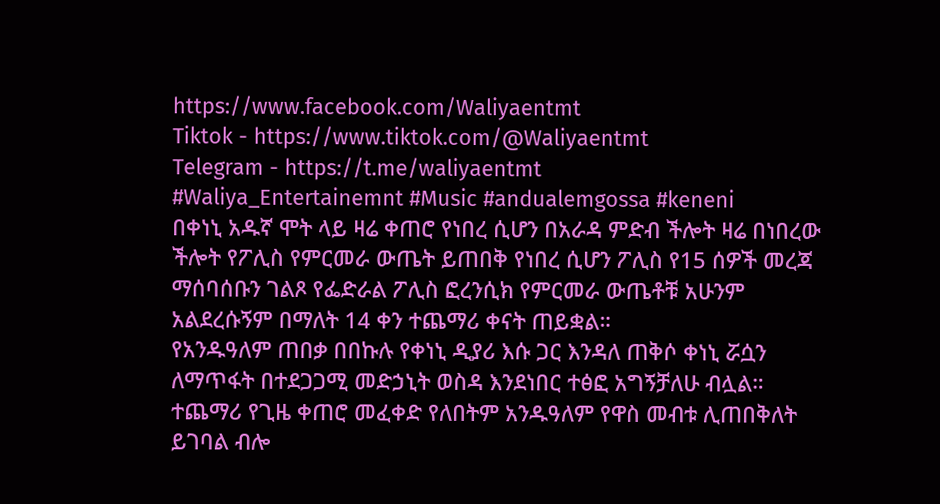https://www.facebook.com/Waliyaentmt
Tiktok - https://www.tiktok.com/@Waliyaentmt
Telegram - https://t.me/waliyaentmt
#Waliya_Entertainemnt #Music #andualemgossa #keneni
በቀነኒ አዱኛ ሞት ላይ ዛሬ ቀጠሮ የነበረ ሲሆን በአራዳ ምድብ ችሎት ዛሬ በነበረው ችሎት የፖሊስ የምርመራ ውጤት ይጠበቅ የነበረ ሲሆን ፖሊስ የ15 ሰዎች መረጃ ማሰባሰቡን ገልጾ የፌድራል ፖሊስ ፎረንሲክ የምርመራ ውጤቶቹ አሁንም አልደረሱኝም በማለት 14 ቀን ተጨማሪ ቀናት ጠይቋል።
የአንዱዓለም ጠበቃ በበኩሉ የቀነኒ ዲያሪ እሱ ጋር እንዳለ ጠቅሶ ቀነኒ ሯሷን ለማጥፋት በተደጋጋሚ መድኃኒት ወስዳ እንደነበር ተፅፎ አግኝቻለሁ ብሏል።
ተጨማሪ የጊዜ ቀጠሮ መፈቀድ የለበትም አንዱዓለም የዋስ መብቱ ሊጠበቅለት ይገባል ብሎ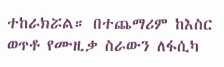ተከራክሯል። በተጨማሪም ከእስር ወጥቶ የሙዚቃ ስራውን ለፋሲካ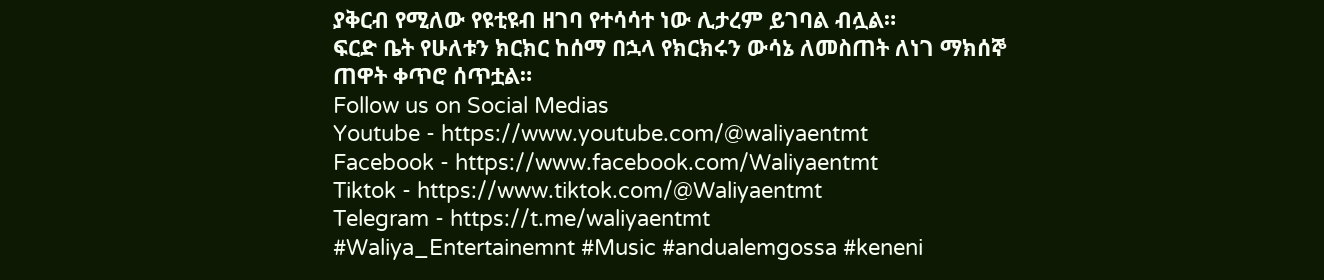ያቅርብ የሚለው የዩቲዩብ ዘገባ የተሳሳተ ነው ሊታረም ይገባል ብሏል።
ፍርድ ቤት የሁለቱን ክርክር ከሰማ በኋላ የክርክሩን ውሳኔ ለመስጠት ለነገ ማክሰኞ ጠዋት ቀጥሮ ሰጥቷል።
Follow us on Social Medias
Youtube - https://www.youtube.com/@waliyaentmt
Facebook - https://www.facebook.com/Waliyaentmt
Tiktok - https://www.tiktok.com/@Waliyaentmt
Telegram - https://t.me/waliyaentmt
#Waliya_Entertainemnt #Music #andualemgossa #keneni